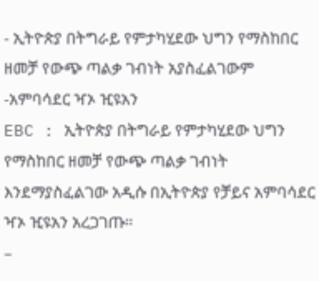- ኢትዮጵያ በትግራይ የምታካሂደው ህግን የማስከበር ዘመቻ የውጭ ጣልቃ ገብነት አያስፈልገውም -አምባሳደር ዣኦ ዢዩአን
EBC : ኢትዮጵያ በትግራይ የምታካሂደው ህግን የማስከበር ዘመቻ የውጭ ጣልቃ ገብነት እንደማያስፈልገው አዲሱ በኢትዮጵያ የቻይና አምባሳደር ዣኦ ዢዩአን አረጋገጡ።
–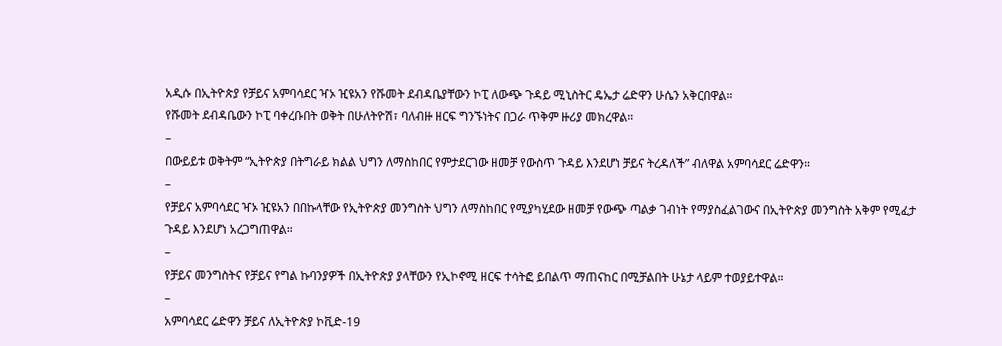አዲሱ በኢትዮጵያ የቻይና አምባሳደር ዣኦ ዢዩአን የሹመት ደብዳቤያቸውን ኮፒ ለውጭ ጉዳይ ሚኒስትር ዴኤታ ሬድዋን ሁሴን አቅርበዋል።
የሹመት ደብዳቤውን ኮፒ ባቀረቡበት ወቅት በሁለትዮሽ፣ ባለብዙ ዘርፍ ግንኙነትና በጋራ ጥቅም ዙሪያ መክረዋል።
–
በውይይቱ ወቅትም “ኢትዮጵያ በትግራይ ክልል ህግን ለማስከበር የምታደርገው ዘመቻ የውስጥ ጉዳይ እንደሆነ ቻይና ትረዳለች” ብለዋል አምባሳደር ሬድዋን።
–
የቻይና አምባሳደር ዣኦ ዢዩአን በበኩላቸው የኢትዮጵያ መንግስት ህግን ለማስከበር የሚያካሂደው ዘመቻ የውጭ ጣልቃ ገብነት የማያስፈልገውና በኢትዮጵያ መንግስት አቅም የሚፈታ ጉዳይ እንደሆነ አረጋግጠዋል።
–
የቻይና መንግስትና የቻይና የግል ኩባንያዎች በኢትዮጵያ ያላቸውን የኢኮኖሚ ዘርፍ ተሳትፎ ይበልጥ ማጠናከር በሚቻልበት ሁኔታ ላይም ተወያይተዋል።
–
አምባሳደር ሬድዋን ቻይና ለኢትዮጵያ ኮቪድ-19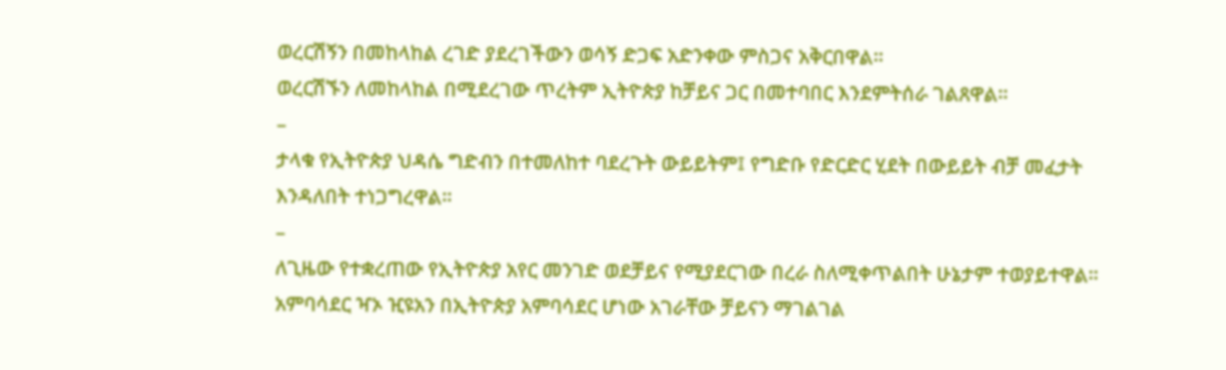ወረርሽኝን በመከላከል ረገድ ያደረገችውን ወሳኝ ድጋፍ አድንቀው ምስጋና አቅርበዋል።
ወረርሽኙን ለመከላከል በሚደረገው ጥረትም ኢትዮጵያ ከቻይና ጋር በመተባበር እንደምትሰራ ገልጸዋል።
–
ታላቁ የኢትዮጵያ ህዳሴ ግድብን በተመለከተ ባደረጉት ውይይትም፤ የግድቡ የድርድር ሂደት በውይይት ብቻ መፈታት እንዳለበት ተነጋግረዋል።
–
ለጊዜው የተቋረጠው የኢትዮጵያ አየር መንገድ ወደቻይና የሚያደርገው በረራ ስለሚቀጥልበት ሁኔታም ተወያይተዋል።
አምባሳደር ዣኦ ዢዩአን በኢትዮጵያ አምባሳደር ሆነው አገራቸው ቻይናን ማገልገል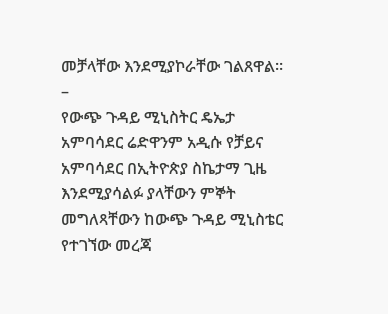መቻላቸው እንደሚያኮራቸው ገልጸዋል።
–
የውጭ ጉዳይ ሚኒስትር ዴኤታ አምባሳደር ሬድዋንም አዲሱ የቻይና አምባሳደር በኢትዮጵያ ስኬታማ ጊዜ እንደሚያሳልፉ ያላቸውን ምኞት መግለጻቸውን ከውጭ ጉዳይ ሚኒስቴር የተገኘው መረጃ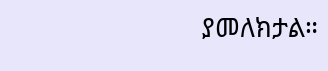ያመለክታል።